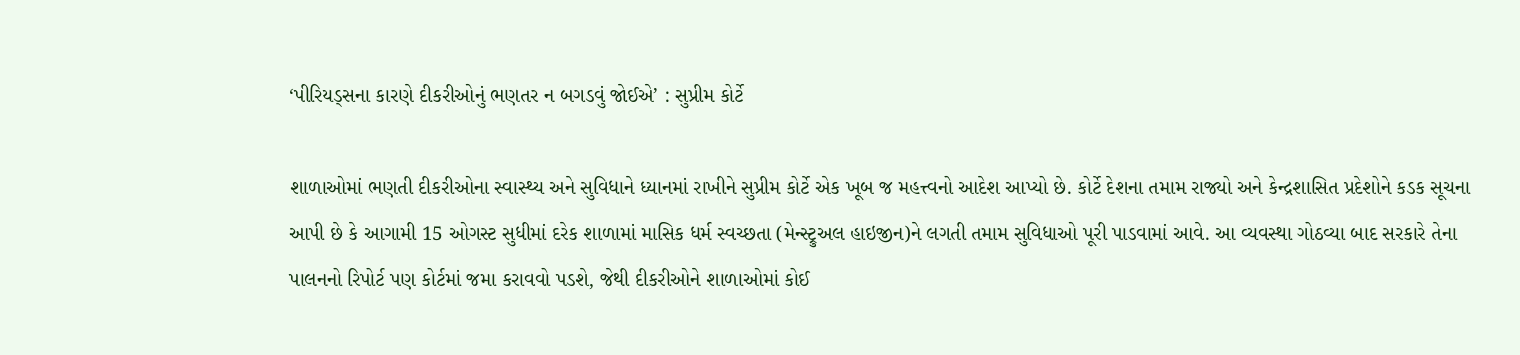‘પીરિયડ્સના કારણે દીકરીઓનું ભણતર ન બગડવું જોઈએ’ : સુપ્રીમ કોર્ટે

શાળાઓમાં ભણતી દીકરીઓના સ્વાસ્થ્ય અને સુવિધાને ધ્યાનમાં રાખીને સુપ્રીમ કોર્ટે એક ખૂબ જ મહત્ત્વનો આદેશ આપ્યો છે. કોર્ટે દેશના તમામ રાજ્યો અને કેન્દ્રશાસિત પ્રદેશોને કડક સૂચના આપી છે કે આગામી 15 ઓગસ્ટ સુધીમાં દરેક શાળામાં માસિક ધર્મ સ્વચ્છતા (મેન્સ્ટ્રુઅલ હાઇજીન)ને લગતી તમામ સુવિધાઓ પૂરી પાડવામાં આવે. આ વ્યવસ્થા ગોઠવ્યા બાદ સરકારે તેના પાલનનો રિપોર્ટ પણ કોર્ટમાં જમા કરાવવો પડશે, જેથી દીકરીઓને શાળાઓમાં કોઈ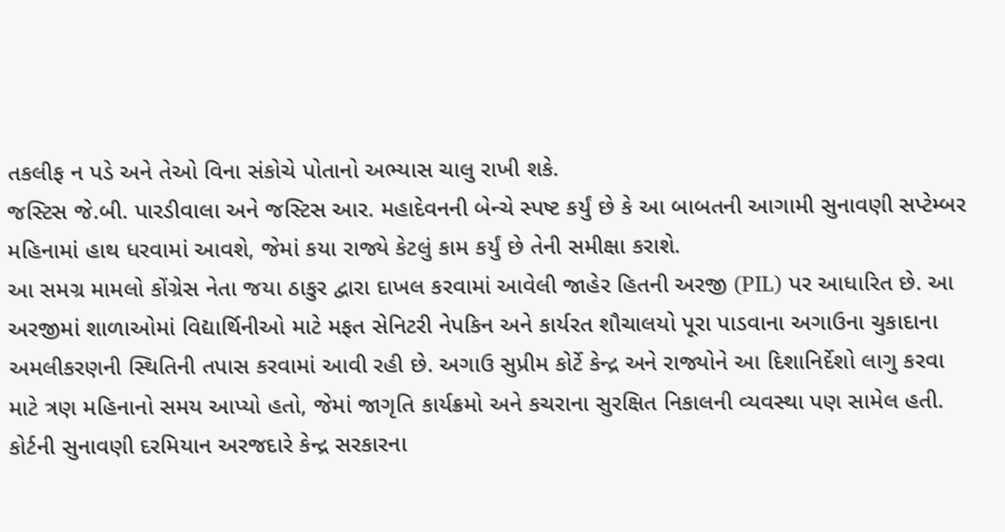તકલીફ ન પડે અને તેઓ વિના સંકોચે પોતાનો અભ્યાસ ચાલુ રાખી શકે.
જસ્ટિસ જે.બી. પારડીવાલા અને જસ્ટિસ આર. મહાદેવનની બેન્ચે સ્પષ્ટ કર્યું છે કે આ બાબતની આગામી સુનાવણી સપ્ટેમ્બર મહિનામાં હાથ ધરવામાં આવશે, જેમાં કયા રાજ્યે કેટલું કામ કર્યું છે તેની સમીક્ષા કરાશે.
આ સમગ્ર મામલો કોંગ્રેસ નેતા જયા ઠાકુર દ્વારા દાખલ કરવામાં આવેલી જાહેર હિતની અરજી (PIL) પર આધારિત છે. આ અરજીમાં શાળાઓમાં વિદ્યાર્થિનીઓ માટે મફત સેનિટરી નેપકિન અને કાર્યરત શૌચાલયો પૂરા પાડવાના અગાઉના ચુકાદાના અમલીકરણની સ્થિતિની તપાસ કરવામાં આવી રહી છે. અગાઉ સુપ્રીમ કોર્ટે કેન્દ્ર અને રાજ્યોને આ દિશાનિર્દેશો લાગુ કરવા માટે ત્રણ મહિનાનો સમય આપ્યો હતો, જેમાં જાગૃતિ કાર્યક્રમો અને કચરાના સુરક્ષિત નિકાલની વ્યવસ્થા પણ સામેલ હતી.
કોર્ટની સુનાવણી દરમિયાન અરજદારે કેન્દ્ર સરકારના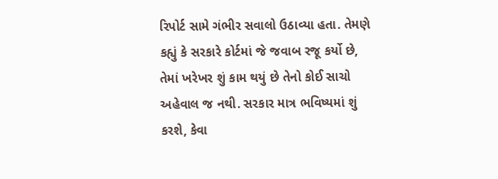રિપોર્ટ સામે ગંભીર સવાલો ઉઠાવ્યા હતા. તેમણે કહ્યું કે સરકારે કોર્ટમાં જે જવાબ રજૂ કર્યો છે, તેમાં ખરેખર શું કામ થયું છે તેનો કોઈ સાચો અહેવાલ જ નથી. સરકાર માત્ર ભવિષ્યમાં શું કરશે, કેવા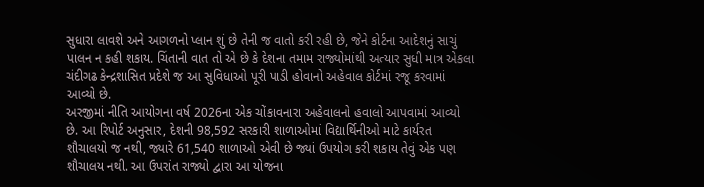સુધારા લાવશે અને આગળનો પ્લાન શું છે તેની જ વાતો કરી રહી છે, જેને કોર્ટના આદેશનું સાચું પાલન ન કહી શકાય. ચિંતાની વાત તો એ છે કે દેશના તમામ રાજ્યોમાંથી અત્યાર સુધી માત્ર એકલા ચંદીગઢ કેન્દ્રશાસિત પ્રદેશે જ આ સુવિધાઓ પૂરી પાડી હોવાનો અહેવાલ કોર્ટમાં રજૂ કરવામાં આવ્યો છે.
અરજીમાં નીતિ આયોગના વર્ષ 2026ના એક ચોંકાવનારા અહેવાલનો હવાલો આપવામાં આવ્યો છે. આ રિપોર્ટ અનુસાર, દેશની 98,592 સરકારી શાળાઓમાં વિદ્યાર્થિનીઓ માટે કાર્યરત શૌચાલયો જ નથી, જ્યારે 61,540 શાળાઓ એવી છે જ્યાં ઉપયોગ કરી શકાય તેવું એક પણ શૌચાલય નથી. આ ઉપરાંત રાજ્યો દ્વારા આ યોજના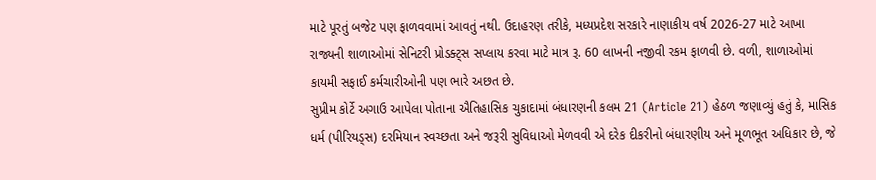માટે પૂરતું બજેટ પણ ફાળવવામાં આવતું નથી. ઉદાહરણ તરીકે, મધ્યપ્રદેશ સરકારે નાણાકીય વર્ષ 2026-27 માટે આખા રાજ્યની શાળાઓમાં સેનિટરી પ્રોડક્ટ્સ સપ્લાય કરવા માટે માત્ર રૂ. 60 લાખની નજીવી રકમ ફાળવી છે. વળી, શાળાઓમાં કાયમી સફાઈ કર્મચારીઓની પણ ભારે અછત છે.
સુપ્રીમ કોર્ટે અગાઉ આપેલા પોતાના ઐતિહાસિક ચુકાદામાં બંધારણની કલમ 21 (Article 21) હેઠળ જણાવ્યું હતું કે, માસિક ધર્મ (પીરિયડ્સ) દરમિયાન સ્વચ્છતા અને જરૂરી સુવિધાઓ મેળવવી એ દરેક દીકરીનો બંધારણીય અને મૂળભૂત અધિકાર છે, જે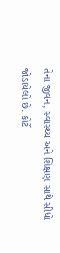તેના જીવન, સ્વાસ્થ્ય અને શિક્ષણ સાથે સીધો જોડાયેલો છે. કોર્ટે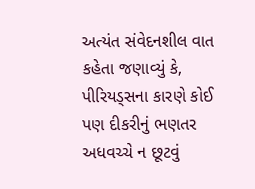અત્યંત સંવેદનશીલ વાત કહેતા જણાવ્યું કે, પીરિયડ્સના કારણે કોઈ પણ દીકરીનું ભણતર અધવચ્ચે ન છૂટવું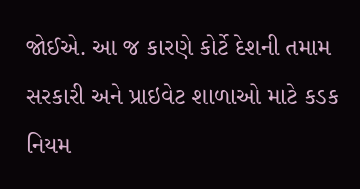જોઈએ. આ જ કારણે કોર્ટે દેશની તમામ સરકારી અને પ્રાઇવેટ શાળાઓ માટે કડક નિયમ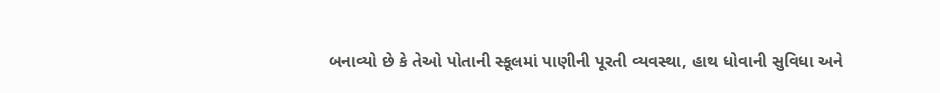બનાવ્યો છે કે તેઓ પોતાની સ્કૂલમાં પાણીની પૂરતી વ્યવસ્થા, હાથ ધોવાની સુવિધા અને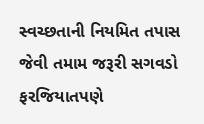સ્વચ્છતાની નિયમિત તપાસ જેવી તમામ જરૂરી સગવડો ફરજિયાતપણે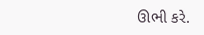ઊભી કરે.